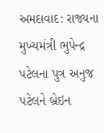અમદાવાદ: રાજ્યના મુખ્યમંત્રી ભુપેન્દ્ર પટેલના પુત્ર અનુજ પટેલને બ્રેઇન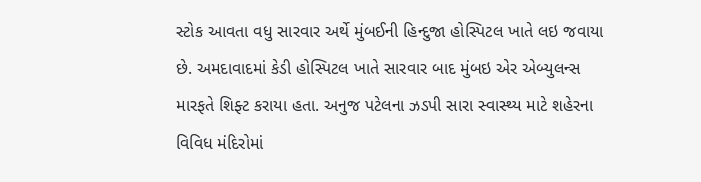સ્ટોક આવતા વધુ સારવાર અર્થે મુંબઈની હિન્દુજા હોસ્પિટલ ખાતે લઇ જવાયા છે. અમદાવાદમાં કેડી હોસ્પિટલ ખાતે સારવાર બાદ મુંબઇ એર એબ્યુલન્સ મારફતે શિફ્ટ કરાયા હતા. અનુજ પટેલના ઝડપી સારા સ્વાસ્થ્ય માટે શહેરના વિવિધ મંદિરોમાં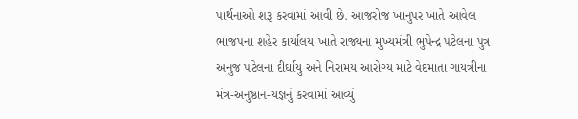પાર્થનાઓ શરૂ કરવામાં આવી છે. આજરોજ ખાનુપર ખાતે આવેલ ભાજપના શહેર કાર્યાલય ખાતે રાજ્યના મુખ્યમંત્રી ભુપેન્દ્ર પટેલના પુત્ર અનુજ પટેલના દીર્ઘાયુ અને નિરામય આરોગ્ય માટે વેદમાતા ગાયત્રીના મંત્ર-અનુષ્ઠાન-યજ્ઞનું કરવામાં આવ્યું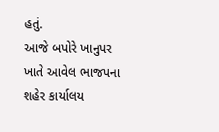હતું.
આજે બપોરે ખાનુપર ખાતે આવેલ ભાજપના શહેર કાર્યાલય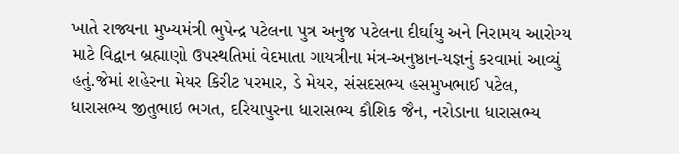ખાતે રાજ્યના મુખ્યમંત્રી ભુપેન્દ્ર પટેલના પુત્ર અનુજ પટેલના દીર્ઘાયુ અને નિરામય આરોગ્ય માટે વિદ્વાન બ્રહ્માણો ઉપસ્થતિમાં વેદમાતા ગાયત્રીના મંત્ર-અનુષ્ઠાન-યજ્ઞનું કરવામાં આવ્યું હતું.જેમાં શહેરના મેયર કિરીટ પરમાર, ડે મેયર, સંસદસભ્ય હસમુખભાઈ પટેલ, ધારાસભ્ય જીતુભાઇ ભગત, દરિયાપુરના ધારાસભ્ય કૌશિક જૈન, નરોડાના ધારાસભ્ય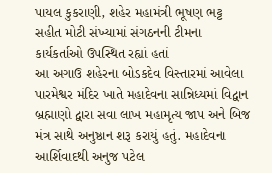પાયલ કુકરાણી, શહેર મહામંત્રી ભૂષણ ભટ્ટ સહીત મોટી સંખ્યામાં સંગઠનની ટીમના કાર્યકર્તાઓ ઉપસ્થિત રહ્યાં હતાં
આ અગાઉ શહેરના બોડકદેવ વિસ્તારમાં આવેલા પારમેશ્વર મંદિર ખાતે મહાદેવના સાન્નિધ્યમાં વિદ્વાન બ્રહ્માણો દ્વારા સવા લાખ મહામૃત્ય જાપ અને બિજ મંત્ર સાથે અનુષ્ઠાન શરૂ કરાયું હતું. મહાદેવના આર્શિવાદથી અનુજ પટેલ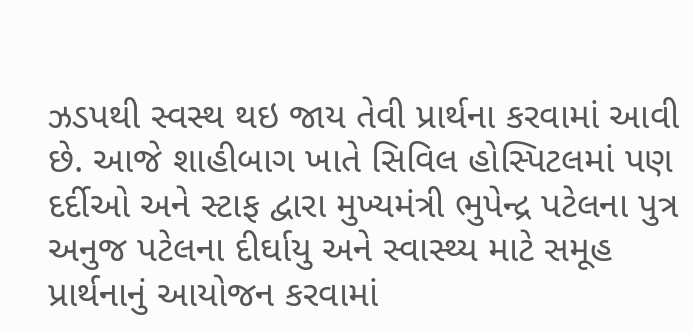ઝડપથી સ્વસ્થ થઇ જાય તેવી પ્રાર્થના કરવામાં આવી છે. આજે શાહીબાગ ખાતે સિવિલ હોસ્પિટલમાં પણ દર્દીઓ અને સ્ટાફ દ્વારા મુખ્યમંત્રી ભુપેન્દ્ર પટેલના પુત્ર અનુજ પટેલના દીર્ઘાયુ અને સ્વાસ્થ્ય માટે સમૂહ પ્રાર્થનાનું આયોજન કરવામાં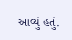આવ્યું હતું.